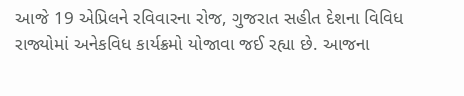આજે 19 એપ્રિલને રવિવારના રોજ, ગુજરાત સહીત દેશના વિવિધ રાજ્યોમાં અનેકવિધ કાર્યક્રમો યોજાવા જઈ રહ્યા છે. આજના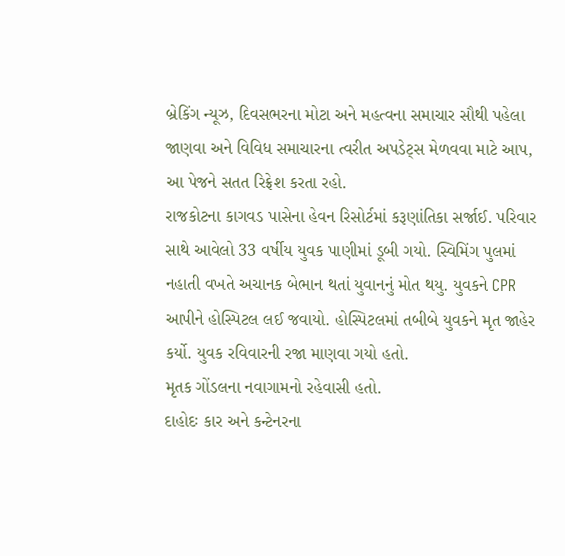બ્રેકિંગ ન્યૂઝ, દિવસભરના મોટા અને મહત્વના સમાચાર સૌથી પહેલા જાણવા અને વિવિધ સમાચારના ત્વરીત અપડેટ્સ મેળવવા માટે આપ, આ પેજને સતત રિફ્રેશ કરતા રહો.
રાજકોટના કાગવડ પાસેના હેવન રિસોર્ટમાં કરૂણાંતિકા સર્જાઈ. પરિવાર સાથે આવેલો 33 વર્ષીય યુવક પાણીમાં ડૂબી ગયો. સ્વિમિંગ પુલમાં નહાતી વખતે અચાનક બેભાન થતાં યુવાનનું મોત થયુ. યુવકને CPR આપીને હોસ્પિટલ લઈ જવાયો. હોસ્પિટલમાં તબીબે યુવકને મૃત જાહેર કર્યો. યુવક રવિવારની રજા માણવા ગયો હતો.
મૃતક ગોંડલના નવાગામનો રહેવાસી હતો.
દાહોદઃ કાર અને કન્ટેનરના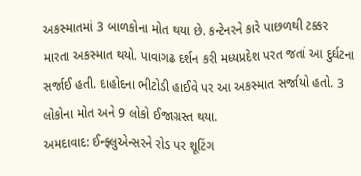અકસ્માતમાં 3 બાળકોના મોત થયા છે. કન્ટેનરને કારે પાછળથી ટક્કર મારતા અકસ્માત થયો. પાવાગઢ દર્શન કરી મધ્યપ્રદેશ પરત જતાં આ દુર્ઘટના સર્જાઈ હતી. દાહોદના ભીટોડી હાઈવે પર આ અકસ્માત સર્જાયો હતો. 3 લોકોના મોત અને 9 લોકો ઈજાગ્રસ્ત થયા.
અમદાવાદ: ઈન્ફ્લુએન્સરને રોડ પર શૂટિંગ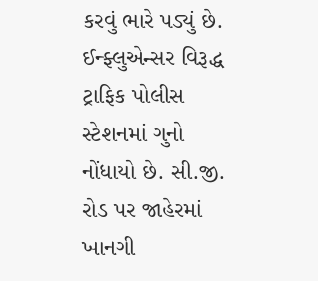કરવું ભારે પડ્યું છે. ઈન્ફ્લુએન્સર વિરૂદ્ધ ટ્રાફિક પોલીસ સ્ટેશનમાં ગુનો નોંધાયો છે. સી.જી. રોડ પર જાહેરમાં ખાનગી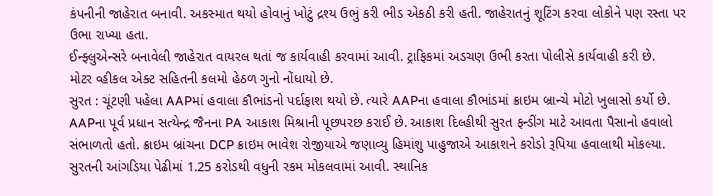કંપનીની જાહેરાત બનાવી. અકસ્માત થયો હોવાનું ખોટું દ્રશ્ય ઉભું કરી ભીડ એકઠી કરી હતી. જાહેરાતનું શૂટિંગ કરવા લોકોને પણ રસ્તા પર ઉભા રાખ્યા હતા.
ઈન્ફ્લુએન્સરે બનાવેલી જાહેરાત વાયરલ થતાં જ કાર્યવાહી કરવામાં આવી. ટ્રાફિકમાં અડચણ ઉભી કરતા પોલીસે કાર્યવાહી કરી છે.
મોટર વ્હીકલ એક્ટ સહિતની કલમો હેઠળ ગુનો નોંધાયો છે.
સુરત : ચૂંટણી પહેલા AAPમાં હવાલા કૌભાંડનો પર્દાફાશ થયો છે. ત્યારે AAPના હવાલા કૌભાંડમાં ક્રાઇમ બ્રાન્ચે મોટો ખુલાસો કર્યો છે. AAPના પૂર્વ પ્રધાન સત્યેન્દ્ર જૈનના PA આકાશ મિશ્રાની પૂછપરછ કરાઈ છે. આકાશ દિલ્હીથી સુરત ફન્ડીંગ માટે આવતા પૈસાનો હવાલો સંભાળતો હતો. ક્રાઇમ બ્રાંચના DCP ક્રાઇમ ભાવેશ રોજીયાએ જણાવ્યુ હિમાંશુ પાહુજાએ આકાશને કરોડો રૂપિયા હવાલાથી મોકલ્યા. સુરતની આંગડિયા પેઢીમાં 1.25 કરોડથી વધુની રકમ મોકલવામાં આવી. સ્થાનિક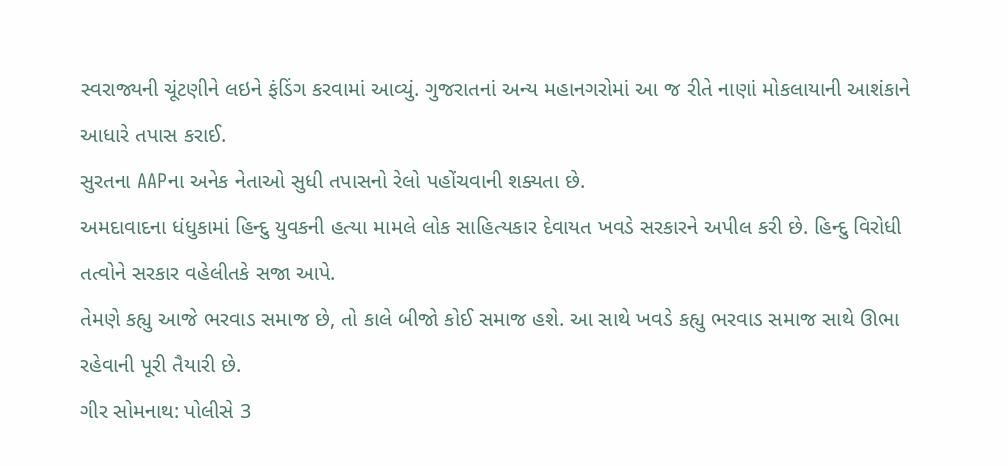સ્વરાજ્યની ચૂંટણીને લઇને ફંડિંગ કરવામાં આવ્યું. ગુજરાતનાં અન્ય મહાનગરોમાં આ જ રીતે નાણાં મોકલાયાની આશંકાને આધારે તપાસ કરાઈ.
સુરતના AAPના અનેક નેતાઓ સુધી તપાસનો રેલો પહોંચવાની શક્યતા છે.
અમદાવાદના ધંધુકામાં હિન્દુ યુવકની હત્યા મામલે લોક સાહિત્યકાર દેવાયત ખવડે સરકારને અપીલ કરી છે. હિન્દુ વિરોધી તત્વોને સરકાર વહેલીતકે સજા આપે.
તેમણે કહ્યુ આજે ભરવાડ સમાજ છે, તો કાલે બીજો કોઈ સમાજ હશે. આ સાથે ખવડે કહ્યુ ભરવાડ સમાજ સાથે ઊભા રહેવાની પૂરી તૈયારી છે.
ગીર સોમનાથ: પોલીસે 3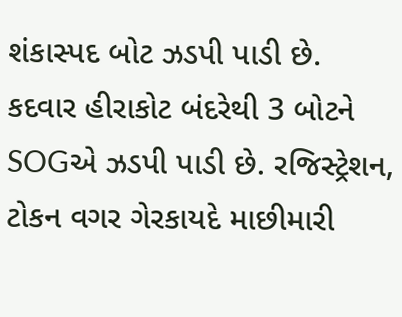શંકાસ્પદ બોટ ઝડપી પાડી છે. કદવાર હીરાકોટ બંદરેથી 3 બોટને SOGએ ઝડપી પાડી છે. રજિસ્ટ્રેશન, ટોકન વગર ગેરકાયદે માછીમારી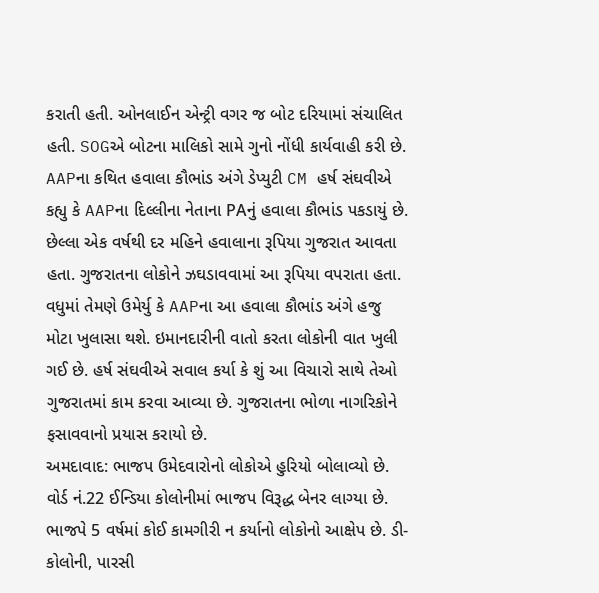કરાતી હતી. ઓનલાઈન એન્ટ્રી વગર જ બોટ દરિયામાં સંચાલિત હતી. SOGએ બોટના માલિકો સામે ગુનો નોંધી કાર્યવાહી કરી છે.
AAPના કથિત હવાલા કૌભાંડ અંગે ડેપ્યુટી CM હર્ષ સંઘવીએ કહ્યુ કે AAPના દિલ્લીના નેતાના PAનું હવાલા કૌભાંડ પકડાયું છે. છેલ્લા એક વર્ષથી દર મહિને હવાલાના રૂપિયા ગુજરાત આવતા હતા. ગુજરાતના લોકોને ઝઘડાવવામાં આ રૂપિયા વપરાતા હતા. વધુમાં તેમણે ઉમેર્યુ કે AAPના આ હવાલા કૌભાંડ અંગે હજુ મોટા ખુલાસા થશે. ઇમાનદારીની વાતો કરતા લોકોની વાત ખુલી ગઈ છે. હર્ષ સંઘવીએ સવાલ કર્યા કે શું આ વિચારો સાથે તેઓ ગુજરાતમાં કામ કરવા આવ્યા છે. ગુજરાતના ભોળા નાગરિકોને ફસાવવાનો પ્રયાસ કરાયો છે.
અમદાવાદ: ભાજપ ઉમેદવારોનો લોકોએ હુરિયો બોલાવ્યો છે. વોર્ડ નં.22 ઈન્ડિયા કોલોનીમાં ભાજપ વિરૂદ્ધ બેનર લાગ્યા છે. ભાજપે 5 વર્ષમાં કોઈ કામગીરી ન કર્યાનો લોકોનો આક્ષેપ છે. ડી-કોલોની, પારસી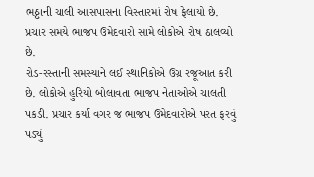ભઠ્ઠાની ચાલી આસપાસના વિસ્તારમાં રોષ ફેલાયો છે. પ્રચાર સમયે ભાજપ ઉમેદવારો સામે લોકોએ રોષ ઠાલવ્યો છે.
રોડ-રસ્તાની સમસ્યાને લઈ સ્થાનિકોએ ઉગ્ર રજૂઆત કરી છે. લોકોએ હુરિયો બોલાવતા ભાજપ નેતાઓએ ચાલતી પકડી. પ્રચાર કર્યા વગર જ ભાજપ ઉમેદવારોએ પરત ફરવું પડ્યું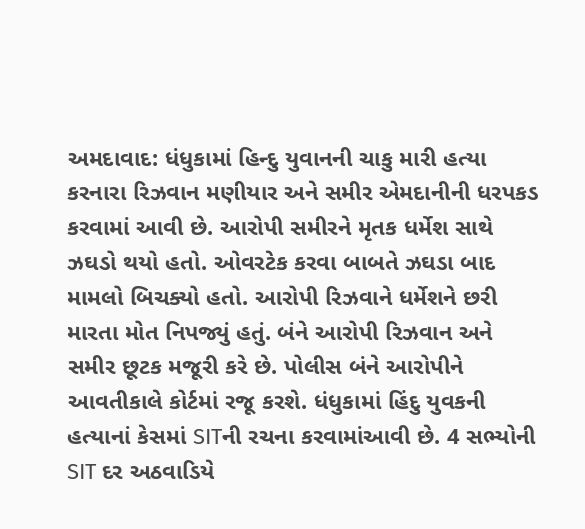અમદાવાદ: ધંધુકામાં હિન્દુ યુવાનની ચાકુ મારી હત્યા કરનારા રિઝવાન મણીયાર અને સમીર એમદાનીની ધરપકડ કરવામાં આવી છે. આરોપી સમીરને મૃતક ધર્મેશ સાથે ઝઘડો થયો હતો. ઓવરટેક કરવા બાબતે ઝઘડા બાદ મામલો બિચક્યો હતો. આરોપી રિઝવાને ધર્મેશને છરી મારતા મોત નિપજ્યું હતું. બંને આરોપી રિઝવાન અને સમીર છૂટક મજૂરી કરે છે. પોલીસ બંને આરોપીને આવતીકાલે કોર્ટમાં રજૂ કરશે. ધંધુકામાં હિંદુ યુવકની હત્યાનાં કેસમાં SITની રચના કરવામાંઆવી છે. 4 સભ્યોની SIT દર અઠવાડિયે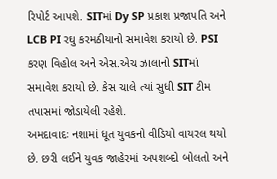રિપોર્ટ આપશે. SITમાં Dy SP પ્રકાશ પ્રજાપતિ અને LCB PI રઘુ કરમઠીયાનો સમાવેશ કરાયો છે. PSI કરણ વિહોલ અને એસ.એચ ઝાલાનો SITમાં સમાવેશ કરાયો છે. કેસ ચાલે ત્યાં સુધી SIT ટીમ તપાસમાં જોડાયેલી રહેશે.
અમદાવાદઃ નશામાં ધૂત યુવકનો વીડિયો વાયરલ થયો છે. છરી લઈને યુવક જાહેરમાં અપશબ્દો બોલતો અને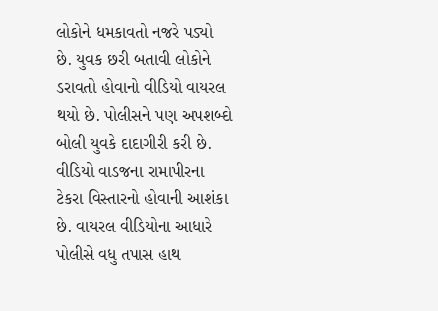લોકોને ધમકાવતો નજરે પડ્યો છે. યુવક છરી બતાવી લોકોને ડરાવતો હોવાનો વીડિયો વાયરલ થયો છે. પોલીસને પણ અપશબ્દો બોલી યુવકે દાદાગીરી કરી છે. વીડિયો વાડજના રામાપીરના ટેકરા વિસ્તારનો હોવાની આશંકા છે. વાયરલ વીડિયોના આધારે પોલીસે વધુ તપાસ હાથ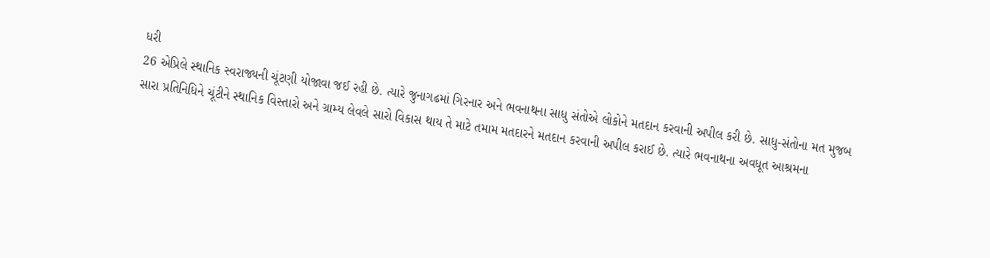ધરી
26 એપ્રિલે સ્થાનિક સ્વરાજ્યની ચૂંટણી યોજાવા જઈ રહી છે. ત્યારે જુનાગઢમાં ગિરનાર અને ભવનાથના સાધુ સંતોએ લોકોને મતદાન કરવાની અપીલ કરી છે. સાધુ-સંતોના મત મુજબ સારા પ્રતિનિધિને ચૂંટીને સ્થાનિક વિસ્તારો અને ગ્રામ્ય લેવલે સારો વિકાસ થાય તે માટે તમામ મતદારને મતદાન કરવાની અપીલ કરાઈ છે. ત્યારે ભવનાથના અવધૂત આશ્રમના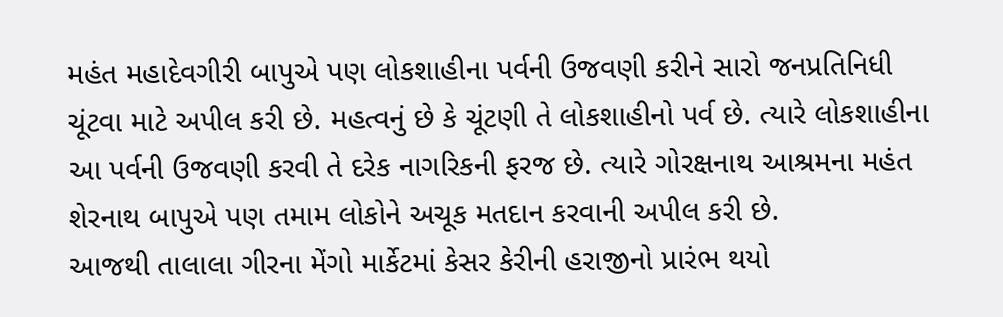મહંત મહાદેવગીરી બાપુએ પણ લોકશાહીના પર્વની ઉજવણી કરીને સારો જનપ્રતિનિધી ચૂંટવા માટે અપીલ કરી છે. મહત્વનું છે કે ચૂંટણી તે લોકશાહીનો પર્વ છે. ત્યારે લોકશાહીના આ પર્વની ઉજવણી કરવી તે દરેક નાગરિકની ફરજ છે. ત્યારે ગોરક્ષનાથ આશ્રમના મહંત શેરનાથ બાપુએ પણ તમામ લોકોને અચૂક મતદાન કરવાની અપીલ કરી છે.
આજથી તાલાલા ગીરના મેંગો માર્કેટમાં કેસર કેરીની હરાજીનો પ્રારંભ થયો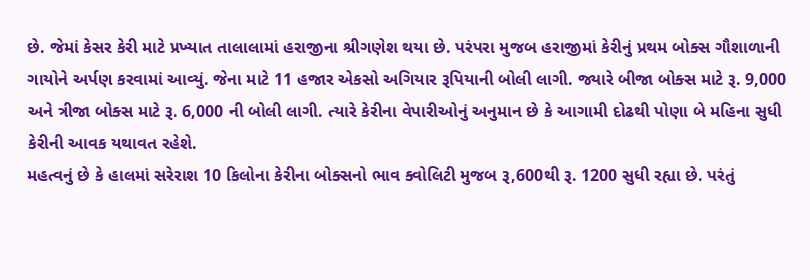છે. જેમાં કેસર કેરી માટે પ્રખ્યાત તાલાલામાં હરાજીના શ્રીગણેશ થયા છે. પરંપરા મુજબ હરાજીમાં કેરીનું પ્રથમ બોક્સ ગૌશાળાની ગાયોને અર્પણ કરવામાં આવ્યું. જેના માટે 11 હજાર એકસો અગિયાર રૂપિયાની બોલી લાગી. જ્યારે બીજા બોક્સ માટે રૂ. 9,000 અને ત્રીજા બોક્સ માટે રૂ. 6,000 ની બોલી લાગી. ત્યારે કેરીના વેપારીઓનું અનુમાન છે કે આગામી દોઢથી પોણા બે મહિના સુધી કેરીની આવક યથાવત રહેશે.
મહત્વનું છે કે હાલમાં સરેરાશ 10 કિલોના કેરીના બોક્સનો ભાવ ક્વોલિટી મુજબ રૂ,600થી રૂ. 1200 સુધી રહ્યા છે. પરંતું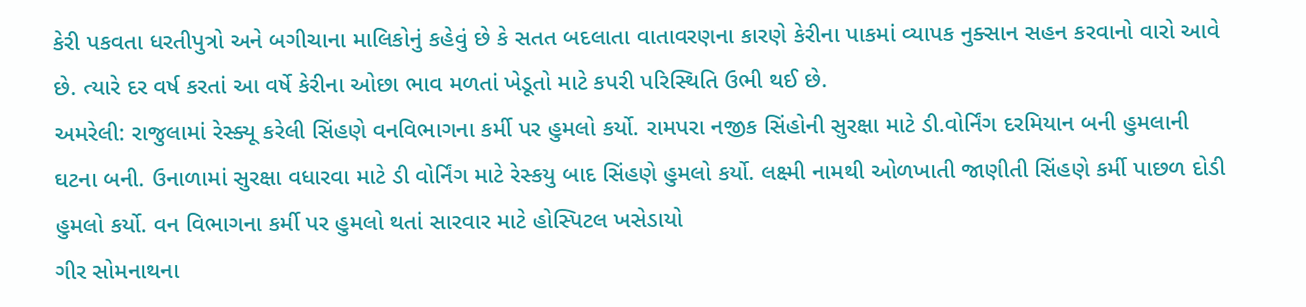કેરી પકવતા ધરતીપુત્રો અને બગીચાના માલિકોનું કહેવું છે કે સતત બદલાતા વાતાવરણના કારણે કેરીના પાકમાં વ્યાપક નુક્સાન સહન કરવાનો વારો આવે છે. ત્યારે દર વર્ષ કરતાં આ વર્ષે કેરીના ઓછા ભાવ મળતાં ખેડૂતો માટે કપરી પરિસ્થિતિ ઉભી થઈ છે.
અમરેલી: રાજુલામાં રેસ્ક્યૂ કરેલી સિંહણે વનવિભાગના કર્મી પર હુમલો કર્યો. રામપરા નજીક સિંહોની સુરક્ષા માટે ડી.વોર્નિંગ દરમિયાન બની હુમલાની ઘટના બની. ઉનાળામાં સુરક્ષા વધારવા માટે ડી વોર્નિંગ માટે રેસ્કયુ બાદ સિંહણે હુમલો કર્યો. લક્ષ્મી નામથી ઓળખાતી જાણીતી સિંહણે કર્મી પાછળ દોડી હુમલો કર્યો. વન વિભાગના કર્મી પર હુમલો થતાં સારવાર માટે હોસ્પિટલ ખસેડાયો
ગીર સોમનાથના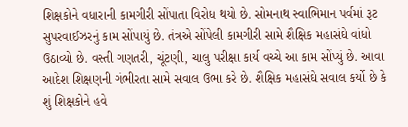શિક્ષકોને વધારાની કામગીરી સોંપાતા વિરોધ થયો છે. સોમનાથ સ્વાભિમાન પર્વમાં રૂટ સુપરવાઈઝરનું કામ સોંપાયું છે. તંત્રએ સોંપેલી કામગીરી સામે શૈક્ષિક મહાસંઘે વાંધો ઉઠાવ્યો છે. વસ્તી ગણતરી, ચૂંટણી, ચાલુ પરીક્ષા કાર્ય વચ્ચે આ કામ સોંપ્યું છે. આવા આદેશ શિક્ષણની ગંભીરતા સામે સવાલ ઉભા કરે છે. શૈક્ષિક મહાસંઘે સવાલ કર્યો છે કે શું શિક્ષકોને હવે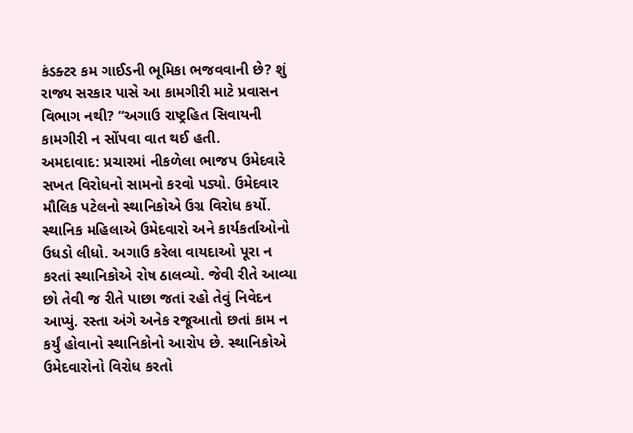કંડક્ટર કમ ગાઈડની ભૂમિકા ભજવવાની છે? શું રાજ્ય સરકાર પાસે આ કામગીરી માટે પ્રવાસન વિભાગ નથી? “અગાઉ રાષ્ટ્રહિત સિવાયની કામગીરી ન સોંપવા વાત થઈ હતી.
અમદાવાદ: પ્રચારમાં નીકળેલા ભાજપ ઉમેદવારે સખત વિરોધનો સામનો કરવો પડ્યો. ઉમેદવાર મૌલિક પટેલનો સ્થાનિકોએ ઉગ્ર વિરોધ કર્યો. સ્થાનિક મહિલાએ ઉમેદવારો અને કાર્યકર્તાઓનો ઉધડો લીધો. અગાઉ કરેલા વાયદાઓ પૂરા ન કરતાં સ્થાનિકોએ રોષ ઠાલવ્યો. જેવી રીતે આવ્યા છો તેવી જ રીતે પાછા જતાં રહો તેવું નિવેદન આપ્યું. રસ્તા અંગે અનેક રજૂઆતો છતાં કામ ન કર્યું હોવાનો સ્થાનિકોનો આરોપ છે. સ્થાનિકોએ ઉમેદવારોનો વિરોધ કરતો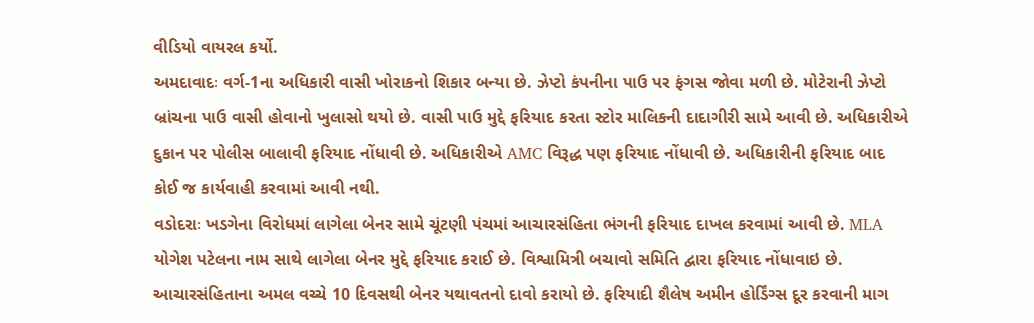વીડિયો વાયરલ કર્યો.
અમદાવાદઃ વર્ગ-1ના અધિકારી વાસી ખોરાકનો શિકાર બન્યા છે. ઝેપ્ટો કંપનીના પાઉ પર ફંગસ જોવા મળી છે. મોટેરાની ઝેપ્ટો બ્રાંચના પાઉ વાસી હોવાનો ખુલાસો થયો છે. વાસી પાઉ મુદ્દે ફરિયાદ કરતા સ્ટોર માલિકની દાદાગીરી સામે આવી છે. અધિકારીએ દુકાન પર પોલીસ બાલાવી ફરિયાદ નોંધાવી છે. અધિકારીએ AMC વિરૂદ્ધ પણ ફરિયાદ નોંધાવી છે. અધિકારીની ફરિયાદ બાદ કોઈ જ કાર્યવાહી કરવામાં આવી નથી.
વડોદરાઃ ખડગેના વિરોધમાં લાગેલા બેનર સામે ચૂંટણી પંચમાં આચારસંહિતા ભંગની ફરિયાદ દાખલ કરવામાં આવી છે. MLA યોગેશ પટેલના નામ સાથે લાગેલા બેનર મુદ્દે ફરિયાદ કરાઈ છે. વિશ્વામિત્રી બચાવો સમિતિ દ્વારા ફરિયાદ નોંધાવાઇ છે. આચારસંહિતાના અમલ વચ્ચે 10 દિવસથી બેનર યથાવતનો દાવો કરાયો છે. ફરિયાદી શૈલેષ અમીન હોર્ડિંગ્સ દૂર કરવાની માગ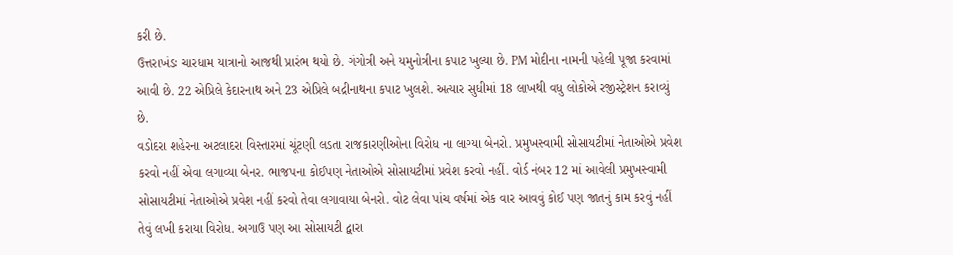કરી છે.
ઉત્તરાખંડઃ ચારધામ યાત્રાનો આજથી પ્રારંભ થયો છે. ગંગોત્રી અને યમુનોત્રીના કપાટ ખુલ્યા છે. PM મોદીના નામની પહેલી પૂજા કરવામાં આવી છે. 22 એપ્રિલે કેદારનાથ અને 23 એપ્રિલે બદ્રીનાથના કપાટ ખુલશે. અત્યાર સુધીમાં 18 લાખથી વધુ લોકોએ રજીસ્ટ્રેશન કરાવ્યું છે.
વડોદરા શહેરના અટલાદરા વિસ્તારમાં ચૂંટણી લડતા રાજકારણીઓના વિરોધ ના લાગ્યા બેનરો. પ્રમુખસ્વામી સોસાયટીમાં નેતાઓએ પ્રવેશ કરવો નહીં એવા લગાવ્યા બેનર. ભાજપના કોઈપણ નેતાઓએ સોસાયટીમાં પ્રવેશ કરવો નહીં. વોર્ડ નંબર 12 માં આવેલી પ્રમુખસ્વામી સોસાયટીમાં નેતાઓએ પ્રવેશ નહીં કરવો તેવા લગાવાયા બેનરો. વોટ લેવા પાંચ વર્ષમાં એક વાર આવવું કોઈ પણ જાતનું કામ કરવું નહીં તેવું લખી કરાયા વિરોધ. અગાઉ પણ આ સોસાયટી દ્વારા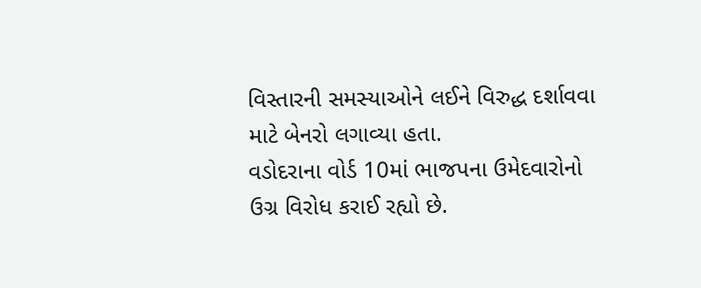વિસ્તારની સમસ્યાઓને લઈને વિરુદ્ધ દર્શાવવા માટે બેનરો લગાવ્યા હતા.
વડોદરાના વોર્ડ 10માં ભાજપના ઉમેદવારોનો ઉગ્ર વિરોધ કરાઈ રહ્યો છે.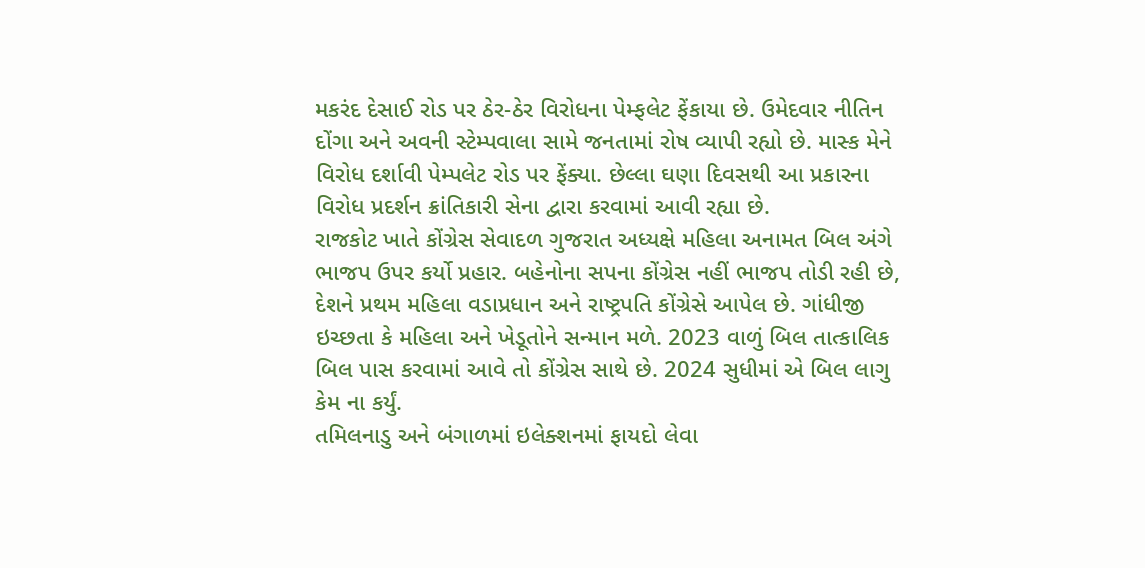મકરંદ દેસાઈ રોડ પર ઠેર-ઠેર વિરોધના પેમ્ફલેટ ફેંકાયા છે. ઉમેદવાર નીતિન દોંગા અને અવની સ્ટેમ્પવાલા સામે જનતામાં રોષ વ્યાપી રહ્યો છે. માસ્ક મેને વિરોધ દર્શાવી પેમ્પલેટ રોડ પર ફેંક્યા. છેલ્લા ઘણા દિવસથી આ પ્રકારના વિરોધ પ્રદર્શન ક્રાંતિકારી સેના દ્વારા કરવામાં આવી રહ્યા છે.
રાજકોટ ખાતે કોંગ્રેસ સેવાદળ ગુજરાત અધ્યક્ષે મહિલા અનામત બિલ અંગે ભાજપ ઉપર કર્યો પ્રહાર. બહેનોના સપના કોંગ્રેસ નહીં ભાજપ તોડી રહી છે, દેશને પ્રથમ મહિલા વડાપ્રધાન અને રાષ્ટ્રપતિ કોંગ્રેસે આપેલ છે. ગાંધીજી ઇચ્છતા કે મહિલા અને ખેડૂતોને સન્માન મળે. 2023 વાળું બિલ તાત્કાલિક બિલ પાસ કરવામાં આવે તો કોંગ્રેસ સાથે છે. 2024 સુધીમાં એ બિલ લાગુ કેમ ના કર્યું.
તમિલનાડુ અને બંગાળમાં ઇલેક્શનમાં ફાયદો લેવા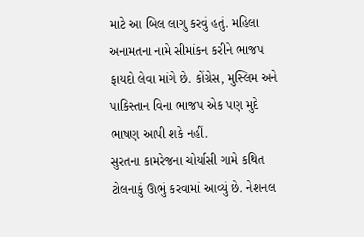માટે આ બિલ લાગુ કરવું હતું. મહિલા અનામતના નામે સીમાંકન કરીને ભાજપ ફાયદો લેવા માંગે છે. કોંગ્રેસ, મુસ્લિમ અને પાકિસ્તાન વિના ભાજપ એક પણ મુદે ભાષણ આપી શકે નહીં.
સુરતના કામરેજના ચોર્યાસી ગામે કથિત ટોલનાકું ઊભું કરવામાં આવ્યું છે. નેશનલ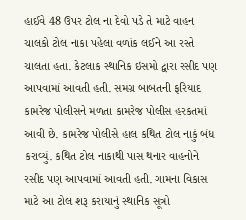હાઈવે 48 ઉપર ટોલ ના દેવો પડે તે માટે વાહન ચાલકો ટોલ નાકા પહેલા વળાંક લઈને આ રસ્તે ચાલતા હતા. કેટલાક સ્થાનિક ઇસમો દ્વારા રસીદ પણ આપવામાં આવતી હતી. સમગ્ર બાબતની ફરિયાદ કામરેજ પોલીસને મળતા કામરેજ પોલીસ હરકતમાં આવી છે. કામરેજ પોલીસે હાલ કથિત ટોલ નાકું બંધ કરાવ્યું. કથિત ટોલ નાકાથી પાસ થનાર વાહનોને રસીદ પણ આપવામાં આવતી હતી. ગામના વિકાસ માટે આ ટોલ શરૂ કરાયાનું સ્થાનિક સૂત્રો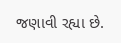જણાવી રહ્યા છે.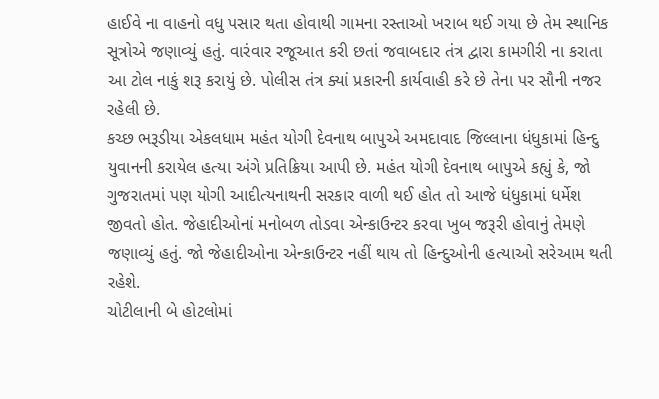હાઈવે ના વાહનો વધુ પસાર થતા હોવાથી ગામના રસ્તાઓ ખરાબ થઈ ગયા છે તેમ સ્થાનિક સૂત્રોએ જણાવ્યું હતું. વારંવાર રજૂઆત કરી છતાં જવાબદાર તંત્ર દ્વારા કામગીરી ના કરાતા આ ટોલ નાકું શરૂ કરાયું છે. પોલીસ તંત્ર ક્યાં પ્રકારની કાર્યવાહી કરે છે તેના પર સૌની નજર રહેલી છે.
કચ્છ ભરૂડીયા એકલધામ મહંત યોગી દેવનાથ બાપુએ અમદાવાદ જિલ્લાના ધંધુકામાં હિન્દુ યુવાનની કરાયેલ હત્યા અંગે પ્રતિક્રિયા આપી છે. મહંત યોગી દેવનાથ બાપુએ કહ્યું કે, જો ગુજરાતમાં પણ યોગી આદીત્યનાથની સરકાર વાળી થઈ હોત તો આજે ધંધુકામાં ધર્મેશ જીવતો હોત. જેહાદીઓનાં મનોબળ તોડવા એન્કાઉન્ટર કરવા ખુબ જરૂરી હોવાનું તેમણે જણાવ્યું હતું. જો જેહાદીઓના એન્કાઉન્ટર નહીં થાય તો હિન્દુઓની હત્યાઓ સરેઆમ થતી રહેશે.
ચોટીલાની બે હોટલોમાં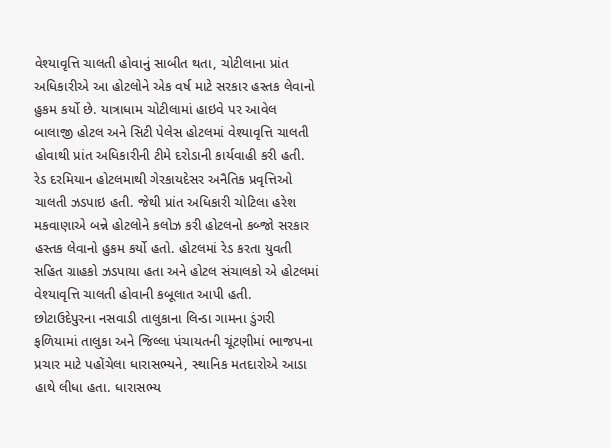વેશ્યાવૃત્તિ ચાલતી હોવાનું સાબીત થતા, ચોટીલાના પ્રાંત અધિકારીએ આ હોટલોને એક વર્ષ માટે સરકાર હસ્તક લેવાનો હુકમ કર્યો છે. યાત્રાધામ ચોટીલામાં હાઇવે પર આવેલ બાલાજી હોટલ અને સિટી પેલેસ હોટલમાં વેશ્યાવૃત્તિ ચાલતી હોવાથી પ્રાંત અધિકારીની ટીમે દરોડાની કાર્યવાહી કરી હતી. રેડ દરમિયાન હોટલમાથી ગેરકાયદેસર અનૈતિક પ્રવૃત્તિઓ ચાલતી ઝડપાઇ હતી. જેથી પ્રાંત અધિકારી ચોટિલા હરેશ મકવાણાએ બન્ને હોટલોને કલોઝ કરી હોટલનો કબ્જો સરકાર હસ્તક લેવાનો હુકમ કર્યો હતો. હોટલમાં રેડ કરતા યુવતી સહિત ગ્રાહકો ઝડપાયા હતા અને હોટલ સંચાલકો એ હોટલમાં વેશ્યાવૃત્તિ ચાલતી હોવાની કબૂલાત આપી હતી.
છોટાઉદેપુરના નસવાડી તાલુકાના લિન્ડા ગામના ડુંગરી ફળિયામાં તાલુકા અને જિલ્લા પંચાયતની ચૂંટણીમાં ભાજપના પ્રચાર માટે પહોંચેલા ધારાસભ્યને, સ્થાનિક મતદારોએ આડા હાથે લીધા હતા. ધારાસભ્ય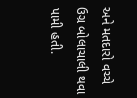અને મતદારો વચ્ચે ઉગ્ર બોલાચાલી થવા પામી હતી.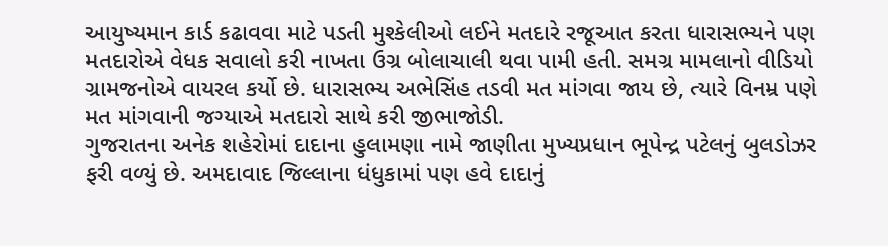આયુષ્યમાન કાર્ડ કઢાવવા માટે પડતી મુશ્કેલીઓ લઈને મતદારે રજૂઆત કરતા ધારાસભ્યને પણ મતદારોએ વેધક સવાલો કરી નાખતા ઉગ્ર બોલાચાલી થવા પામી હતી. સમગ્ર મામલાનો વીડિયો ગ્રામજનોએ વાયરલ કર્યો છે. ધારાસભ્ય અભેસિંહ તડવી મત માંગવા જાય છે, ત્યારે વિનમ્ર પણે મત માંગવાની જગ્યાએ મતદારો સાથે કરી જીભાજોડી.
ગુજરાતના અનેક શહેરોમાં દાદાના હુલામણા નામે જાણીતા મુખ્યપ્રધાન ભૂપેન્દ્ર પટેલનું બુલડોઝર ફરી વળ્યું છે. અમદાવાદ જિલ્લાના ધંધુકામાં પણ હવે દાદાનું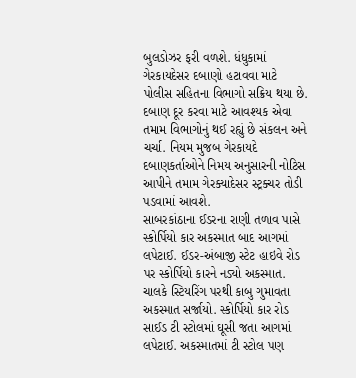બુલડોઝર ફરી વળશે. ધંધુકામાં ગેરકાયદેસર દબાણો હટાવવા માટે પોલીસ સહિતના વિભાગો સક્રિય થયા છે. દબાણ દૂર કરવા માટે આવશ્યક એવા તમામ વિભાગોનું થઈ રહ્યું છે સંકલન અને ચર્ચા. નિયમ મુજબ ગેરકાયદે દબાણકર્તાઓને નિમય અનુસારની નોટિસ આપીને તમામ ગેરક્યાદેસર સ્ટ્રક્ચર તોડી પડવામાં આવશે.
સાબરકાંઠાના ઈડરના રાણી તળાવ પાસે સ્કોર્પિયો કાર અકસ્માત બાદ આગમાં લપેટાઈ. ઈડર-અંબાજી સ્ટેટ હાઇવે રોડ પર સ્કોર્પિયો કારને નડ્યો અકસ્માત. ચાલકે સ્ટિયરિંગ પરથી કાબુ ગુમાવતા અકસ્માત સર્જાયો. સ્કોર્પિયો કાર રોડ સાઈડ ટી સ્ટોલમાં ઘૂસી જતા આગમાં લપેટાઈ. અકસ્માતમાં ટી સ્ટોલ પણ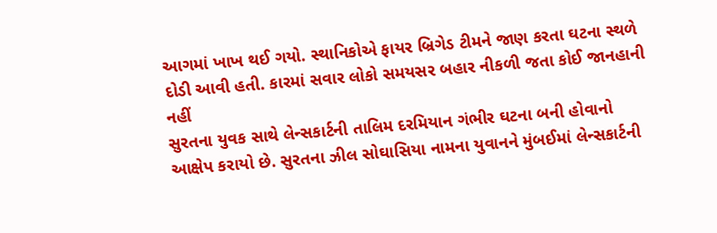આગમાં ખાખ થઈ ગયો. સ્થાનિકોએ ફાયર બ્રિગેડ ટીમને જાણ કરતા ઘટના સ્થળે દોડી આવી હતી. કારમાં સવાર લોકો સમયસર બહાર નીકળી જતા કોઈ જાનહાની નહીં
સુરતના યુવક સાથે લેન્સકાર્ટની તાલિમ દરમિયાન ગંભીર ઘટના બની હોવાનો આક્ષેપ કરાયો છે. સુરતના ઝીલ સોઘાસિયા નામના યુવાનને મુંબઈમાં લેન્સકાર્ટની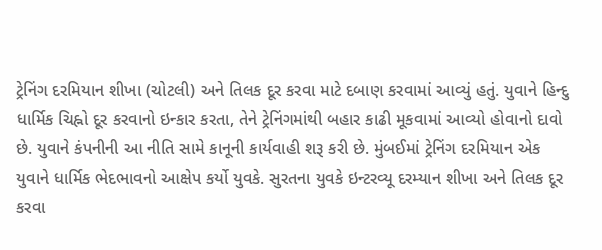ટ્રેનિંગ દરમિયાન શીખા (ચોટલી) અને તિલક દૂર કરવા માટે દબાણ કરવામાં આવ્યું હતું. યુવાને હિન્દુ ધાર્મિક ચિહ્નો દૂર કરવાનો ઇન્કાર કરતા, તેને ટ્રેનિંગમાંથી બહાર કાઢી મૂકવામાં આવ્યો હોવાનો દાવો છે. યુવાને કંપનીની આ નીતિ સામે કાનૂની કાર્યવાહી શરૂ કરી છે. મુંબઈમાં ટ્રેનિંગ દરમિયાન એક યુવાને ધાર્મિક ભેદભાવનો આક્ષેપ કર્યો યુવકે. સુરતના યુવકે ઇન્ટરવ્યૂ દરમ્યાન શીખા અને તિલક દૂર કરવા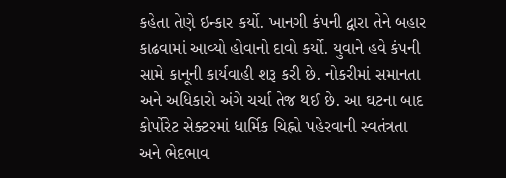કહેતા તેણે ઇન્કાર કર્યો. ખાનગી કંપની દ્વારા તેને બહાર કાઢવામાં આવ્યો હોવાનો દાવો કર્યો. યુવાને હવે કંપની સામે કાનૂની કાર્યવાહી શરૂ કરી છે. નોકરીમાં સમાનતા અને અધિકારો અંગે ચર્ચા તેજ થઈ છે. આ ઘટના બાદ કોર્પોરેટ સેક્ટરમાં ધાર્મિક ચિહ્નો પહેરવાની સ્વતંત્રતા અને ભેદભાવ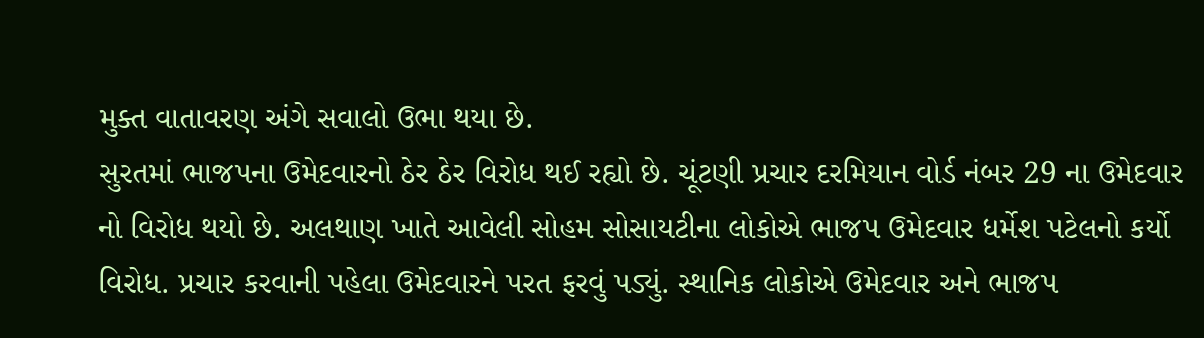મુક્ત વાતાવરણ અંગે સવાલો ઉભા થયા છે.
સુરતમાં ભાજપના ઉમેદવારનો ઠેર ઠેર વિરોધ થઈ રહ્યો છે. ચૂંટણી પ્રચાર દરમિયાન વોર્ડ નંબર 29 ના ઉમેદવાર નો વિરોધ થયો છે. અલથાણ ખાતે આવેલી સોહમ સોસાયટીના લોકોએ ભાજપ ઉમેદવાર ધર્મેશ પટેલનો કર્યો વિરોધ. પ્રચાર કરવાની પહેલા ઉમેદવારને પરત ફરવું પડ્યું. સ્થાનિક લોકોએ ઉમેદવાર અને ભાજપ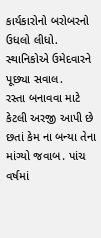કાર્યકારોનો બરોબરનો ઉધલો લીધો. સ્થાનિકોએ ઉમેદવારને પૂછ્યા સવાલ.
રસ્તા બનાવવા માટે કેટલી અરજી આપી છે છતાં કેમ ના બન્યા તેના માંગ્યો જવાબ. પાંચ વર્ષમાં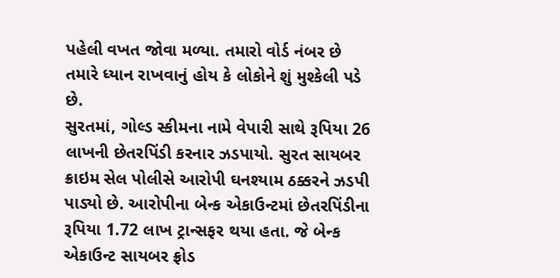પહેલી વખત જોવા મળ્યા. તમારો વોર્ડ નંબર છે તમારે ધ્યાન રાખવાનું હોય કે લોકોને શું મુશ્કેલી પડે છે.
સુરતમાં, ગોલ્ડ સ્કીમના નામે વેપારી સાથે રૂપિયા 26 લાખની છેતરપિંડી કરનાર ઝડપાયો. સુરત સાયબર ક્રાઇમ સેલ પોલીસે આરોપી ઘનશ્યામ ઠક્કરને ઝડપી પાડ્યો છે. આરોપીના બેન્ક એકાઉન્ટમાં છેતરપિંડીના રૂપિયા 1.72 લાખ ટ્રાન્સફર થયા હતા. જે બેન્ક એકાઉન્ટ સાયબર ફ્રોડ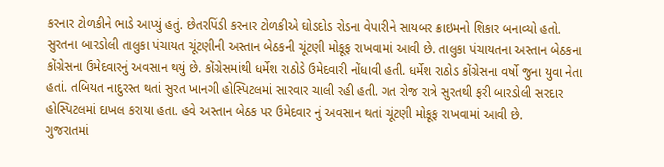કરનાર ટોળકીને ભાડે આપ્યું હતું. છેતરપિંડી કરનાર ટોળકીએ ઘોડદોડ રોડના વેપારીને સાયબર ક્રાઇમનો શિકાર બનાવ્યો હતો.
સુરતના બારડોલી તાલુકા પંચાયત ચૂંટણીની અસ્તાન બેઠકની ચૂંટણી મોકૂફ રાખવામાં આવી છે. તાલુકા પંચાયતના અસ્તાન બેઠકના કોંગ્રેસના ઉમેદવારનું અવસાન થયું છે. કોંગ્રેસમાંથી ધર્મેશ રાઠોડે ઉમેદવારી નોંધાવી હતી. ધર્મેશ રાઠોડ કોંગ્રેસના વર્ષો જુના યુવા નેતા હતાં. તબિયત નાદુરસ્ત થતાં સુરત ખાનગી હોસ્પિટલમાં સારવાર ચાલી રહી હતી. ગત રોજ રાત્રે સુરતથી ફરી બારડોલી સરદાર હોસ્પિટલમાં દાખલ કરાયા હતા. હવે અસ્તાન બેઠક પર ઉમેદવાર નું અવસાન થતાં ચૂંટણી મોકૂફ રાખવામાં આવી છે.
ગુજરાતમાં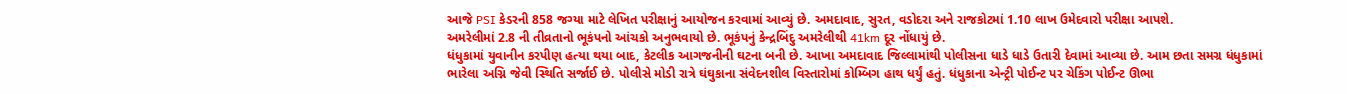આજે PSI કેડરની 858 જગ્યા માટે લેખિત પરીક્ષાનું આયોજન કરવામાં આવ્યું છે. અમદાવાદ, સુરત, વડોદરા અને રાજકોટમાં 1.10 લાખ ઉમેદવારો પરીક્ષા આપશે.
અમરેલીમાં 2.8 ની તીવ્રતાનો ભૂકંપનો આંચકો અનુભવાયો છે. ભૂકંપનું કેન્દ્રબિંદુ અમરેલીથી 41km દૂર નોંધાયું છે.
ધંધુકામાં યુવાનીન કરપીણ હત્યા થયા બાદ, કેટલીક આગજનીની ઘટના બની છે. આખા અમદાવાદ જિલ્લામાંથી પોલીસના ધાડે ધાડે ઉતારી દેવામાં આવ્યા છે. આમ છતા સમગ્ર ધંધુકામાં ભારેલા અગ્નિ જેવી સ્થિતિ સર્જાઈ છે. પોલીસે મોડી રાત્રે ઘંઘુકાના સંવેદનશીલ વિસ્તારોમાં કોમ્બિગ હાથ ધર્યું હતું. ધંધુકાના એન્ટ્રી પોઈન્ટ પર ચેકિંગ પોઈન્ટ ઊભા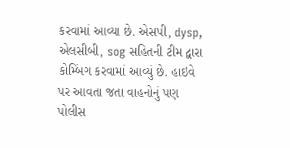કરવામાં આવ્યા છે. એસપી, dysp, એલસીબી, sog સહિતની ટીમ દ્વારા કોમ્બિંગ કરવામાં આવ્યું છે. હાઇવે પર આવતા જતા વાહનોનું પણ પોલીસ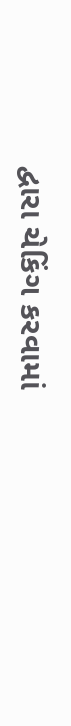દ્વારા ચેકિંગ કરવામાં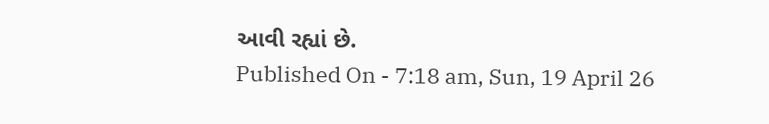આવી રહ્યાં છે.
Published On - 7:18 am, Sun, 19 April 26